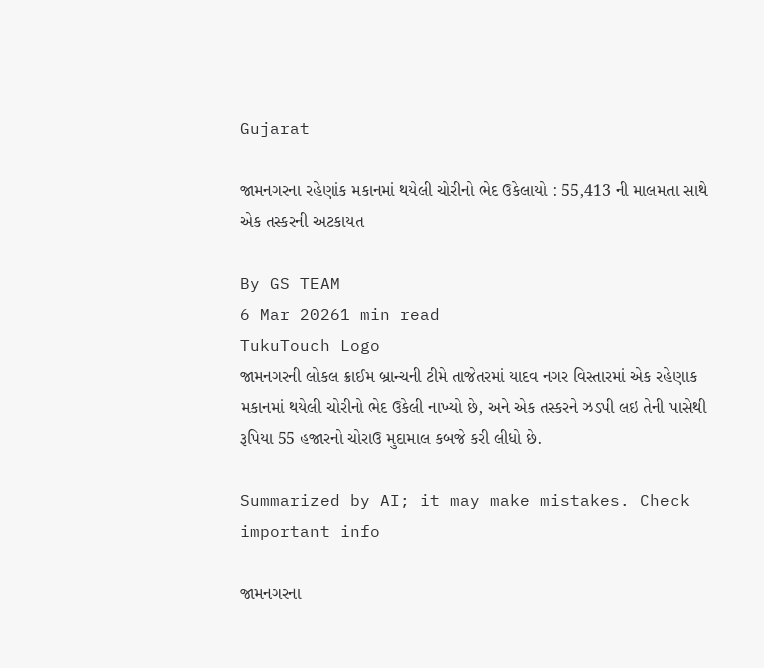Gujarat

જામનગરના રહેણાંક મકાનમાં થયેલી ચોરીનો ભેદ ઉકેલાયો : 55,413 ની માલમતા સાથે એક તસ્કરની અટકાયત

By GS TEAM
6 Mar 20261 min read
TukuTouch Logo
જામનગરની લોકલ ક્રાઈમ બ્રાન્ચની ટીમે તાજેતરમાં યાદવ નગર વિસ્તારમાં એક રહેણાક મકાનમાં થયેલી ચોરીનો ભેદ ઉકેલી નાખ્યો છે, અને એક તસ્કરને ઝડપી લઇ તેની પાસેથી રૂપિયા 55 હજારનો ચોરાઉ મુદામાલ કબજે કરી લીધો છે.

Summarized by AI; it may make mistakes. Check important info

જામનગરના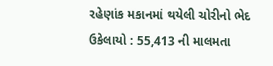રહેણાંક મકાનમાં થયેલી ચોરીનો ભેદ ઉકેલાયો : 55,413 ની માલમતા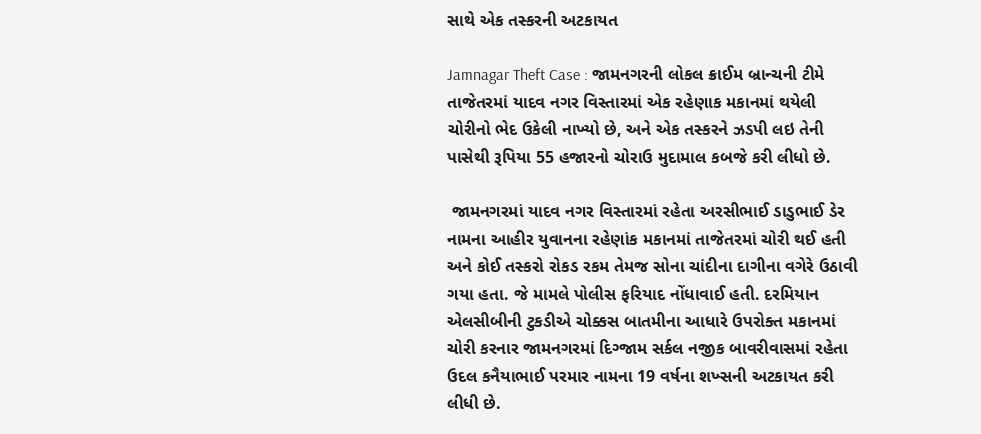સાથે એક તસ્કરની અટકાયત

Jamnagar Theft Case : જામનગરની લોકલ ક્રાઈમ બ્રાન્ચની ટીમે તાજેતરમાં યાદવ નગર વિસ્તારમાં એક રહેણાક મકાનમાં થયેલી ચોરીનો ભેદ ઉકેલી નાખ્યો છે, અને એક તસ્કરને ઝડપી લઇ તેની પાસેથી રૂપિયા 55 હજારનો ચોરાઉ મુદામાલ કબજે કરી લીધો છે.

 જામનગરમાં યાદવ નગર વિસ્તારમાં રહેતા અરસીભાઈ ડાડુભાઈ ડેર નામના આહીર યુવાનના રહેણાંક મકાનમાં તાજેતરમાં ચોરી થઈ હતી અને કોઈ તસ્કરો રોકડ રકમ તેમજ સોના ચાંદીના દાગીના વગેરે ઉઠાવી ગયા હતા. જે મામલે પોલીસ ફરિયાદ નોંધાવાઈ હતી. દરમિયાન એલસીબીની ટુકડીએ ચોક્કસ બાતમીના આધારે ઉપરોક્ત મકાનમાં ચોરી કરનાર જામનગરમાં દિગ્જામ સર્કલ નજીક બાવરીવાસમાં રહેતા ઉદલ કનૈયાભાઈ પરમાર નામના 19 વર્ષના શખ્સની અટકાયત કરી લીધી છે.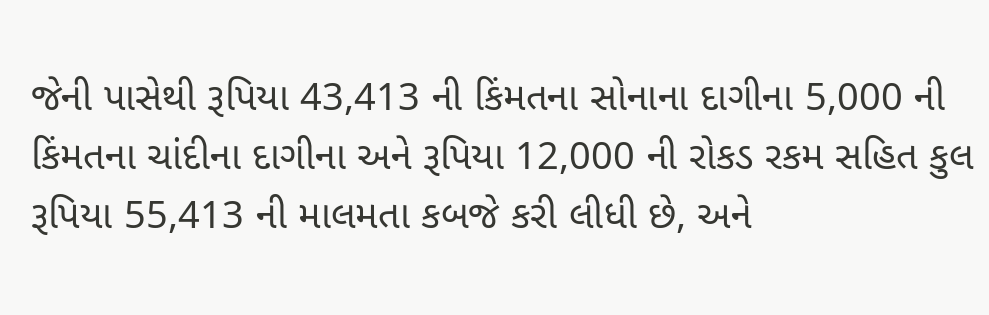જેની પાસેથી રૂપિયા 43,413 ની કિંમતના સોનાના દાગીના 5,000 ની કિંમતના ચાંદીના દાગીના અને રૂપિયા 12,000 ની રોકડ રકમ સહિત કુલ રૂપિયા 55,413 ની માલમતા કબજે કરી લીધી છે, અને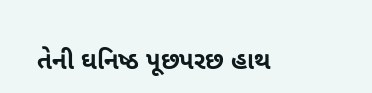તેની ઘનિષ્ઠ પૂછપરછ હાથ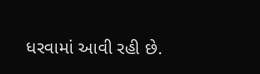ધરવામાં આવી રહી છે.